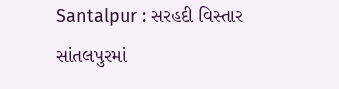Santalpur : સરહદી વિસ્તાર સાંતલપુરમાં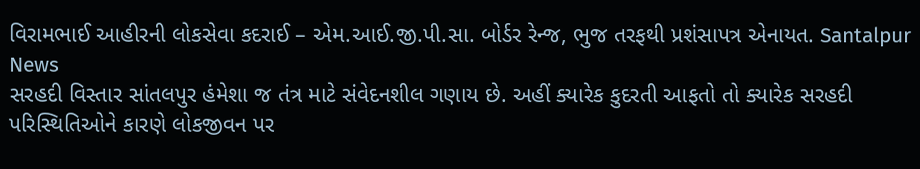વિરામભાઈ આહીરની લોકસેવા કદરાઈ – એમ.આઈ.જી.પી.સા. બોર્ડર રેન્જ, ભુજ તરફથી પ્રશંસાપત્ર એનાયત. Santalpur News
સરહદી વિસ્તાર સાંતલપુર હંમેશા જ તંત્ર માટે સંવેદનશીલ ગણાય છે. અહીં ક્યારેક કુદરતી આફતો તો ક્યારેક સરહદી પરિસ્થિતિઓને કારણે લોકજીવન પર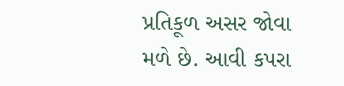પ્રતિકૂળ અસર જોવા મળે છે. આવી કપરા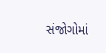સંજોગોમાં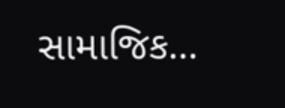સામાજિક…